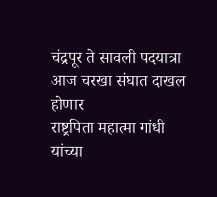चंद्रपूर ते सावली पदयात्रा आज चरखा संघात दाखल होणार
राष्ट्रपिता महात्मा गांधी यांच्या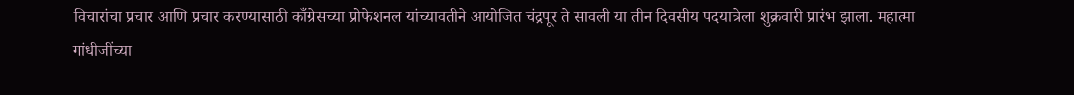विचारांचा प्रचार आणि प्रचार करण्यासाठी काँग्रेसच्या प्रोफेशनल यांच्यावतीने आयोजित चंद्रपूर ते सावली या तीन दिवसीय पदयात्रेला शुक्रवारी प्रारंभ झाला. महात्मा गांधीजींच्या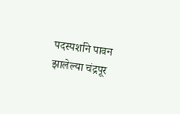पदस्पर्शाने पावन झालेल्या चंद्रपूर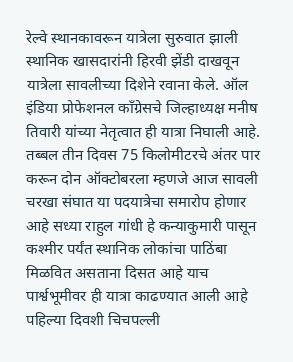रेल्वे स्थानकावरून यात्रेला सुरुवात झाली स्थानिक खासदारांनी हिरवी झेंडी दाखवून यात्रेला सावलीच्या दिशेने रवाना केले. ऑल इंडिया प्रोफेशनल काँग्रेसचे जिल्हाध्यक्ष मनीष तिवारी यांच्या नेतृत्वात ही यात्रा निघाली आहे. तब्बल तीन दिवस 75 किलोमीटरचे अंतर पार करून दोन ऑक्टोबरला म्हणजे आज सावली चरखा संघात या पदयात्रेचा समारोप होणार आहे सध्या राहुल गांधी हे कन्याकुमारी पासून कश्मीर पर्यंत स्थानिक लोकांचा पाठिंबा मिळवित असताना दिसत आहे याच पार्श्वभूमीवर ही यात्रा काढण्यात आली आहे पहिल्या दिवशी चिचपल्ली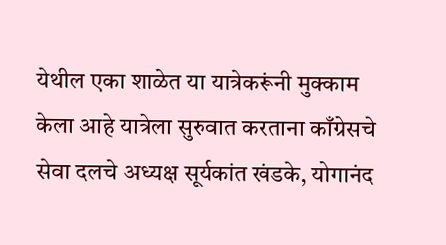येथील एका शाळेत या यात्रेकरूंनी मुक्काम केला आहे यात्रेला सुरुवात करताना काँग्रेसचे सेवा दलचे अध्यक्ष सूर्यकांत खंडके, योगानंद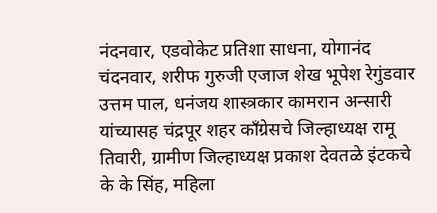नंदनवार, एडवोकेट प्रतिशा साधना, योगानंद चंदनवार, शरीफ गुरुजी एजाज शेख भूपेश रेगुंडवार उत्तम पाल, धनंजय शास्त्रकार कामरान अन्सारी यांच्यासह चंद्रपूर शहर काँग्रेसचे जिल्हाध्यक्ष रामू तिवारी, ग्रामीण जिल्हाध्यक्ष प्रकाश देवतळे इंटकचे के के सिंह, महिला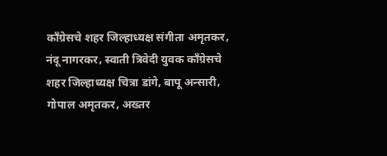काँग्रेसचे शहर जिल्हाध्यक्ष संगीता अमृतकर, नंदू नागरकर, स्वाती त्रिवेदी युवक काँग्रेसचे शहर जिल्हाध्यक्ष चित्रा डांगे, बापू अन्सारी, गोपाल अमृतकर, अख्तर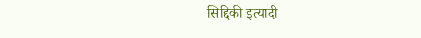सिद्दिकी इत्यादी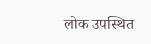लोक उपस्थित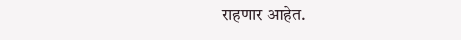राहणार आहेत.